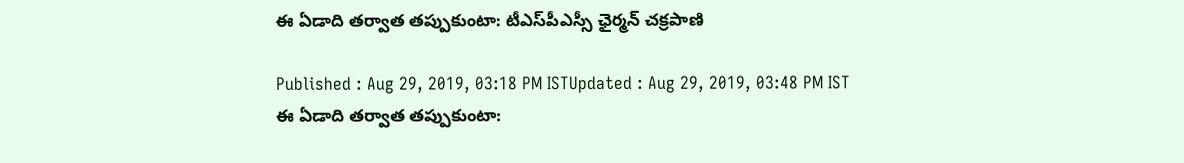ఈ ఏడాది తర్వాత తప్పుకుంటా: టీఎస్‌పీఎస్సీ ఛైర్మన్ చక్రపాణి

Published : Aug 29, 2019, 03:18 PM ISTUpdated : Aug 29, 2019, 03:48 PM IST
ఈ ఏడాది తర్వాత తప్పుకుంటా: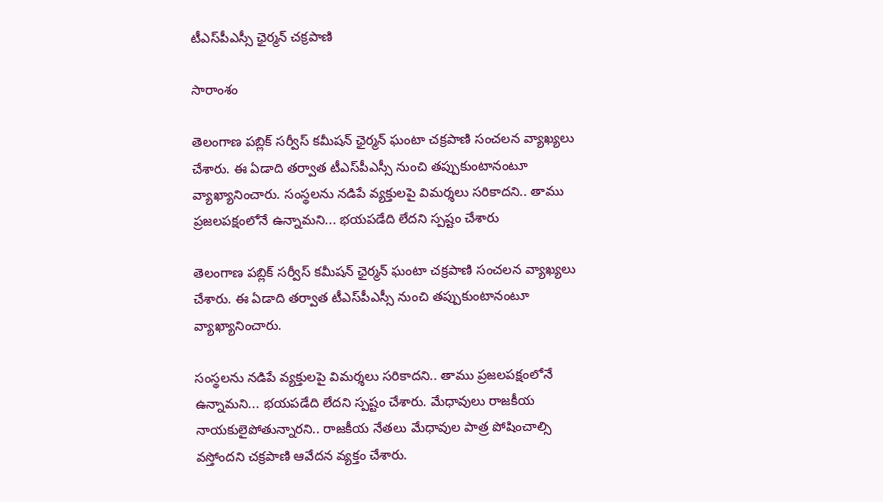టీఎస్‌పీఎస్సీ ఛైర్మన్ చక్రపాణి

సారాంశం

తెలంగాణ పబ్లిక్ సర్వీస్ కమీషన్ ఛైర్మన్ ఘంటా చక్రపాణి సంచలన వ్యాఖ్యలు చేశారు. ఈ ఏడాది తర్వాత టీఎస్‌పీఎస్సీ నుంచి తప్పుకుంటానంటూ వ్యాఖ్యానించారు. సంస్థలను నడిపే వ్యక్తులపై విమర్శలు సరికాదని.. తాము ప్రజలపక్షంలోనే ఉన్నామని... భయపడేది లేదని స్పష్టం చేశారు

తెలంగాణ పబ్లిక్ సర్వీస్ కమీషన్ ఛైర్మన్ ఘంటా చక్రపాణి సంచలన వ్యాఖ్యలు చేశారు. ఈ ఏడాది తర్వాత టీఎస్‌పీఎస్సీ నుంచి తప్పుకుంటానంటూ వ్యాఖ్యానించారు.

సంస్థలను నడిపే వ్యక్తులపై విమర్శలు సరికాదని.. తాము ప్రజలపక్షంలోనే ఉన్నామని... భయపడేది లేదని స్పష్టం చేశారు. మేధావులు రాజకీయ నాయకులైపోతున్నారని.. రాజకీయ నేతలు మేధావుల పాత్ర పోషించాల్సి వస్తోందని చక్రపాణి ఆవేదన వ్యక్తం చేశారు.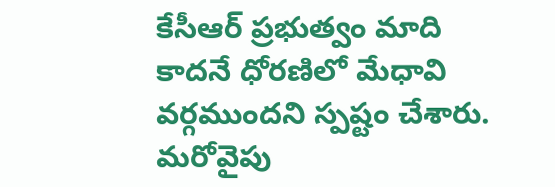కేసీఆర్ ప్రభుత్వం మాది కాదనే ధోరణిలో మేధావి వర్గముందని స్పష్టం చేశారు. మరోవైపు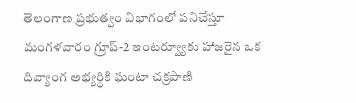తెలంగాణ ప్రభుత్వం విభాగంలో పనిచేస్తూ మంగళవారం గ్రూప్-2 ఇంటర్వ్యూకు హాజరైన ఒక దివ్యాంగ అభ్యర్ధికి ఘంటా చక్రపాణి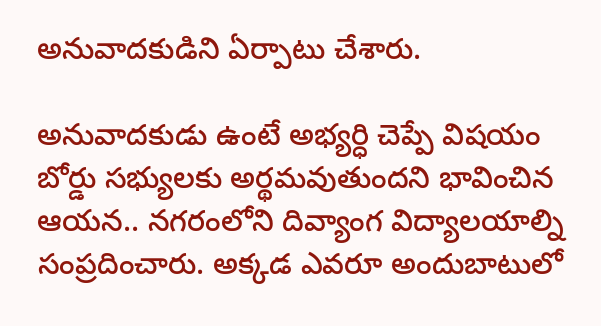అనువాదకుడిని ఏర్పాటు చేశారు.

అనువాదకుడు ఉంటే అభ్యర్ధి చెప్పే విషయం బోర్డు సభ్యులకు అర్థమవుతుందని భావించిన ఆయన.. నగరంలోని దివ్యాంగ విద్యాలయాల్ని సంప్రదించారు. అక్కడ ఎవరూ అందుబాటులో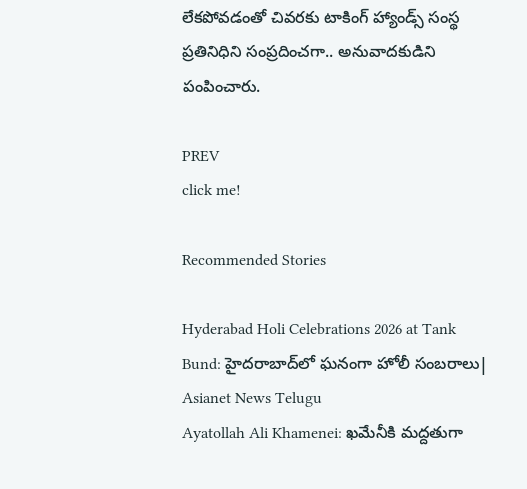లేకపోవడంతో చివరకు టాకింగ్ హ్యాండ్స్ సంస్థ ప్రతినిధిని సంప్రదించగా.. అనువాదకుడిని పంపించారు.

PREV
click me!

Recommended Stories

Hyderabad Holi Celebrations 2026 at Tank Bund: హైదరాబాద్‌లో ఘనంగా హోలీ సంబరాలు| Asianet News Telugu
Ayatollah Ali Khamenei: ఖమేనీకి మద్దతుగా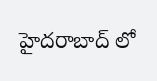హైదరాబాద్ లో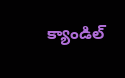క్యాండిల్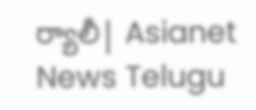ర్యాలీ| Asianet News Telugu